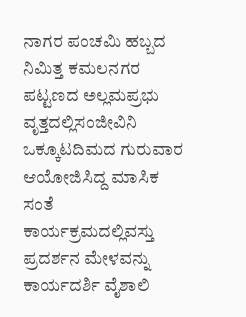ನಾಗರ ಪಂಚಮಿ ಹಬ್ಬದ ನಿಮಿತ್ತ ಕಮಲನಗರ ಪಟ್ಟಣದ ಅಲ್ಲಮಪ್ರಭು ವೃತ್ತದಲ್ಲಿಸಂಜೀವಿನಿ ಒಕ್ಕೂಟದಿಮದ ಗುರುವಾರ ಆಯೋಜಿಸಿದ್ದ ಮಾಸಿಕ ಸಂತೆ ಕಾರ್ಯಕ್ರಮದಲ್ಲಿವಸ್ತು ಪ್ರದರ್ಶನ ಮೇಳವನ್ನು ಕಾರ್ಯದರ್ಶಿ ವೈಶಾಲಿ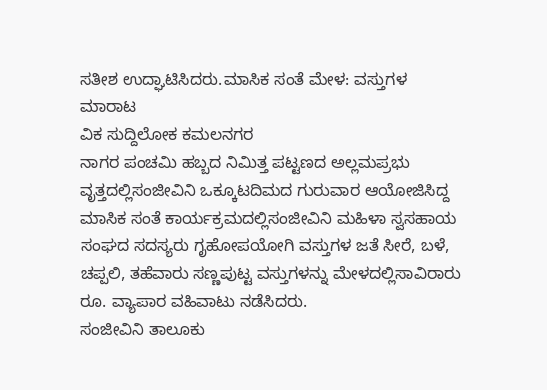ಸತೀಶ ಉದ್ಘಾಟಿಸಿದರು.ಮಾಸಿಕ ಸಂತೆ ಮೇಳ: ವಸ್ತುಗಳ ಮಾರಾಟ
ವಿಕ ಸುದ್ದಿಲೋಕ ಕಮಲನಗರ
ನಾಗರ ಪಂಚಮಿ ಹಬ್ಬದ ನಿಮಿತ್ತ ಪಟ್ಟಣದ ಅಲ್ಲಮಪ್ರಭು ವೃತ್ತದಲ್ಲಿಸಂಜೀವಿನಿ ಒಕ್ಕೂಟದಿಮದ ಗುರುವಾರ ಆಯೋಜಿಸಿದ್ದ ಮಾಸಿಕ ಸಂತೆ ಕಾರ್ಯಕ್ರಮದಲ್ಲಿಸಂಜೀವಿನಿ ಮಹಿಳಾ ಸ್ವಸಹಾಯ ಸಂಘದ ಸದಸ್ಯರು ಗೃಹೋಪಯೋಗಿ ವಸ್ತುಗಳ ಜತೆ ಸೀರೆ, ಬಳೆ, ಚಪ್ಪಲಿ, ತಹೆವಾರು ಸಣ್ಣಪುಟ್ಟ ವಸ್ತುಗಳನ್ನು ಮೇಳದಲ್ಲಿಸಾವಿರಾರು ರೂ. ವ್ಯಾಪಾರ ವಹಿವಾಟು ನಡೆಸಿದರು.
ಸಂಜೀವಿನಿ ತಾಲೂಕು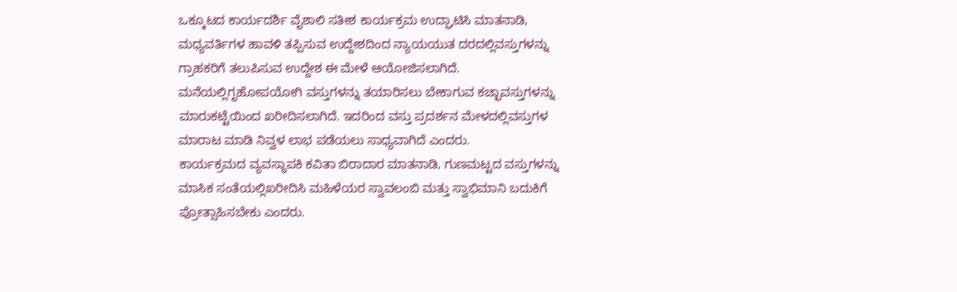ಒಕ್ಕೂಟದ ಕಾರ್ಯದರ್ಶಿ ವೈಶಾಲಿ ಸತೀಶ ಕಾರ್ಯಕ್ರಮ ಉದ್ಘಾಟಿಸಿ ಮಾತನಾಡಿ, ಮಧ್ಯವರ್ತಿಗಳ ಹಾವಳಿ ತಪ್ಪಿಸುವ ಉದ್ದೇಶದಿಂದ ನ್ಯಾಯಯುತ ದರದಲ್ಲಿವಸ್ತುಗಳನ್ನು ಗ್ರಾಹಕರಿಗೆ ತಲುಪಿಸುವ ಉದ್ದೇಶ ಈ ಮೇಳೆ ಆಯೋಜಿಸಲಾಗಿದೆ. ಮನೆಯಲ್ಲಿಗೃಹೋಪಯೋಗಿ ವಸ್ತುಗಳನ್ನು ತಯಾರಿಸಲು ಬೇಕಾಗುವ ಕಚ್ಛಾವಸ್ತುಗಳನ್ನು ಮಾರುಕಟ್ಟೆಯಿಂದ ಖರೀದಿಸಲಾಗಿದೆ. ಇದರಿಂದ ವಸ್ತು ಪ್ರದರ್ಶನ ಮೇಳದಲ್ಲಿವಸ್ತುಗಳ ಮಾರಾಟ ಮಾಡಿ ನಿವ್ವಳ ಲಾಭ ಪಡೆಯಲು ಸಾಧ್ಯವಾಗಿದೆ ಎಂದರು.
ಕಾರ್ಯಕ್ರಮದ ವ್ಯವಸ್ಥಾಪಕಿ ಕವಿತಾ ಬಿರಾದಾರ ಮಾತನಾಡಿ, ಗುಣಮಟ್ಟದ ವಸ್ತುಗಳನ್ನು ಮಾಸಿಕ ಸಂತೆಯಲ್ಲಿಖರೀದಿಸಿ ಮಹಿಳೆಯರ ಸ್ವಾವಲಂಬಿ ಮತ್ತು ಸ್ವಾಭಿಮಾನಿ ಬದುಕಿಗೆ ಪ್ರೋತ್ಸಾಹಿಸಬೇಕು ಎಂದರು.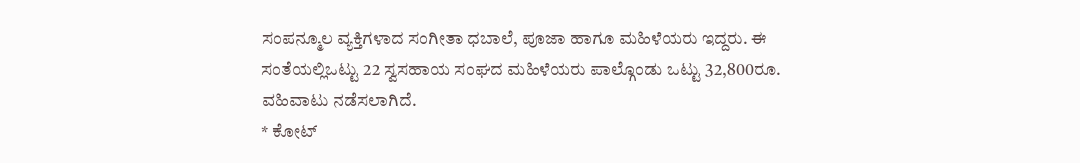ಸಂಪನ್ಮೂಲ ವ್ಯಕ್ತಿಗಳಾದ ಸಂಗೀತಾ ಧಬಾಲೆ, ಪೂಜಾ ಹಾಗೂ ಮಹಿಳೆಯರು ಇದ್ದರು. ಈ ಸಂತೆಯಲ್ಲಿಒಟ್ಟು 22 ಸ್ವಸಹಾಯ ಸಂಘದ ಮಹಿಳೆಯರು ಪಾಲ್ಗೊಂಡು ಒಟ್ಟು 32,800ರೂ. ವಹಿವಾಟು ನಡೆಸಲಾಗಿದೆ.
* ಕೋಟ್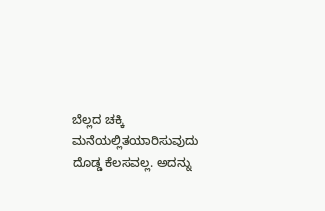ಬೆಲ್ಲದ ಚಕ್ಕಿ ಮನೆಯಲ್ಲಿತಯಾರಿಸುವುದು ದೊಡ್ಡ ಕೆಲಸವಲ್ಲ. ಅದನ್ನು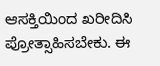ಆಸಕ್ತಿಯಿಂದ ಖರೀದಿಸಿ ಪ್ರೋತ್ಸಾಹಿಸಬೇಕು. ಈ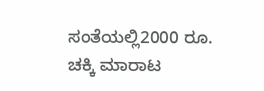ಸಂತೆಯಲ್ಲಿ2000 ರೂ. ಚಕ್ಕಿ ಮಾರಾಟ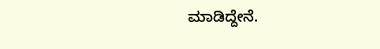ಮಾಡಿದ್ದೇನೆ.